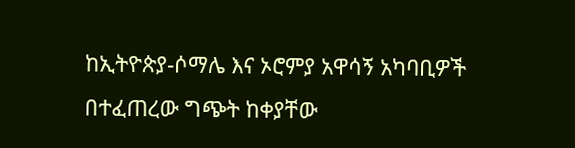ከኢትዮጵያ-ሶማሌ እና ኦሮምያ አዋሳኝ አካባቢዎች በተፈጠረው ግጭት ከቀያቸው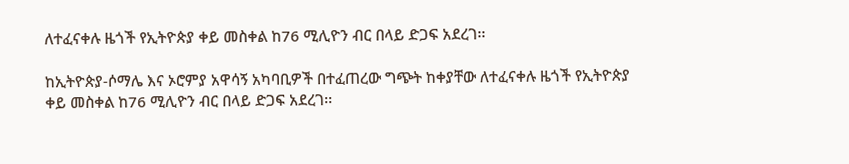ለተፈናቀሉ ዜጎች የኢትዮጵያ ቀይ መስቀል ከ76 ሚሊዮን ብር በላይ ድጋፍ አደረገ፡፡

ከኢትዮጵያ-ሶማሌ እና ኦሮምያ አዋሳኝ አካባቢዎች በተፈጠረው ግጭት ከቀያቸው ለተፈናቀሉ ዜጎች የኢትዮጵያ ቀይ መስቀል ከ76 ሚሊዮን ብር በላይ ድጋፍ አደረገ፡፡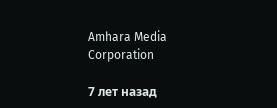Amhara Media Corporation

7 лет назад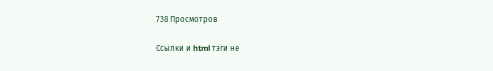738 Просмотров

Ссылки и html тэги не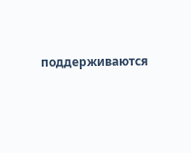поддерживаются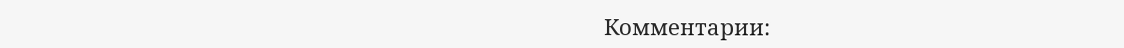Комментарии: